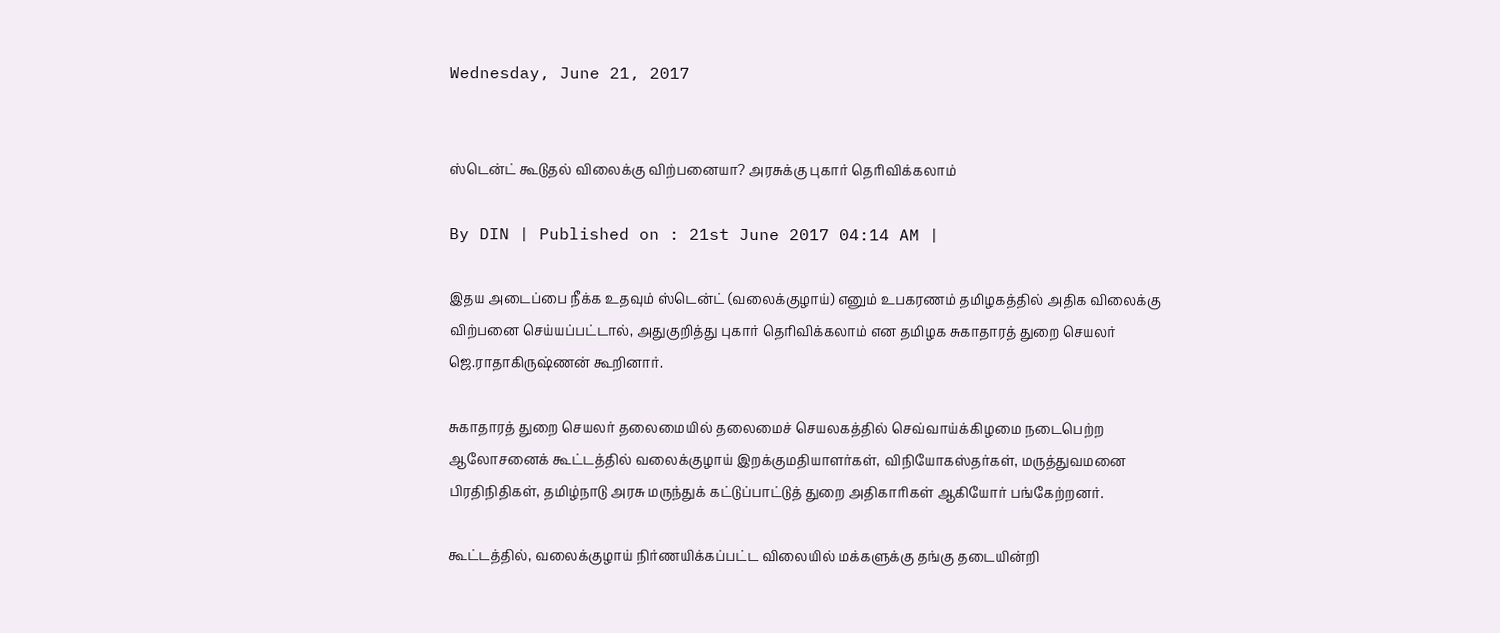Wednesday, June 21, 2017


ஸ்டென்ட் கூடுதல் விலைக்கு விற்பனையா? அரசுக்கு புகார் தெரிவிக்கலாம்

By DIN | Published on : 21st June 2017 04:14 AM |

இதய அடைப்பை நீக்க உதவும் ஸ்டென்ட் (வலைக்குழாய்) எனும் உபகரணம் தமிழகத்தில் அதிக விலைக்கு விற்பனை செய்யப்பட்டால், அதுகுறித்து புகார் தெரிவிக்கலாம் என தமிழக சுகாதாரத் துறை செயலர் ஜெ.ராதாகிருஷ்ணன் கூறினார்.

சுகாதாரத் துறை செயலர் தலைமையில் தலைமைச் செயலகத்தில் செவ்வாய்க்கிழமை நடைபெற்ற ஆலோசனைக் கூட்டத்தில் வலைக்குழாய் இறக்குமதியாளர்கள், விநியோகஸ்தர்கள், மருத்துவமனை பிரதிநிதிகள், தமிழ்நாடு அரசு மருந்துக் கட்டுப்பாட்டுத் துறை அதிகாரிகள் ஆகியோர் பங்கேற்றனர்.

கூட்டத்தில், வலைக்குழாய் நிர்ணயிக்கப்பட்ட விலையில் மக்களுக்கு தங்கு தடையின்றி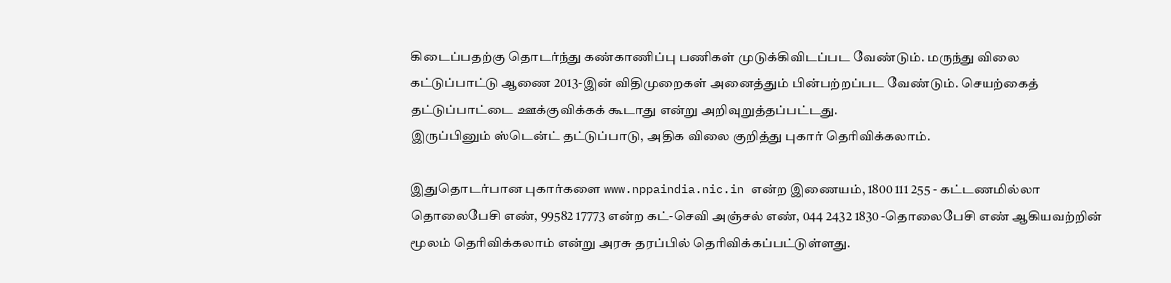கிடைப்பதற்கு தொடர்ந்து கண்காணிப்பு பணிகள் முடுக்கிவிடப்பட வேண்டும். மருந்து விலை கட்டுப்பாட்டு ஆணை 2013-இன் விதிமுறைகள் அனைத்தும் பின்பற்றப்பட வேண்டும். செயற்கைத் தட்டுப்பாட்டை ஊக்குவிக்கக் கூடாது என்று அறிவுறுத்தப்பட்டது.
இருப்பினும் ஸ்டென்ட் தட்டுப்பாடு, அதிக விலை குறித்து புகார் தெரிவிக்கலாம்.

இதுதொடர்பான புகார்களை www.nppaindia.nic.in என்ற இணையம், 1800 111 255 - கட்டணமில்லா தொலைபேசி எண், 99582 17773 என்ற கட்-செவி அஞ்சல் எண், 044 2432 1830 -தொலைபேசி எண் ஆகியவற்றின் மூலம் தெரிவிக்கலாம் என்று அரசு தரப்பில் தெரிவிக்கப்பட்டுள்ளது.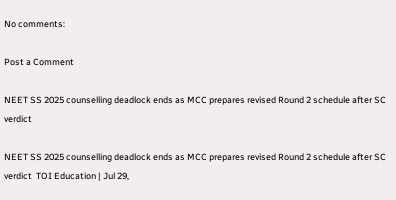No comments:

Post a Comment

NEET SS 2025 counselling deadlock ends as MCC prepares revised Round 2 schedule after SC verdict

NEET SS 2025 counselling deadlock ends as MCC prepares revised Round 2 schedule after SC verdict  TOI Education | Jul 29,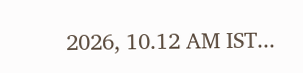2026, 10.12 AM IST...